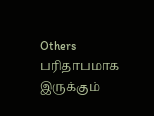Others
பரிதாபமாக இருக்கும்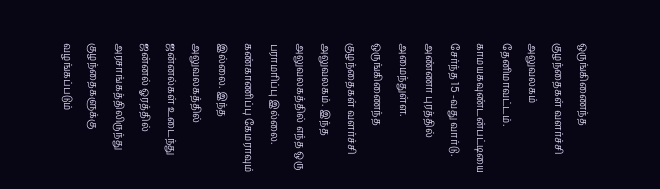ஒருங்கிணைந்த குழந்தைகள் வளர்ச்சி அலுவலகம்
தேனிமாவட்டம். காமயகவுண்டன்பட்டியை சேர்ந்த 15 -வது வார்டு. அண்ணா புரத்தில் அமைந்துள்ள. ஒருங்கிணைந்த குழந்தைகள் வளர்ச்சி அலுவலகம். இந்த அலுவலகத்தில் எந்த ஒரு பராமரிப்பு இல்லை. கண்காணிப்பு கேமராவும் இல்லை. இந்த அலுவலகத்தில் ஜன்னல்கள் உடைந்து ஜன்னல் ஓரத்தில் அரசாங்கத்திலிருந்து குழந்தைகளுக்கு வழங்கப்படும்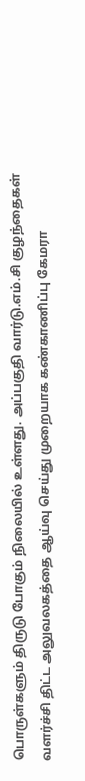பொருள்களும் திருடு போகும் நிலையில் உள்ளது. அப்பகுதி வார்டு.எம்.சி குழந்தைகள் வளர்ச்சி திட்ட அலுவலகத்தை ஆய்வு செய்து முறையாக கண்காணிப்பு கேமரா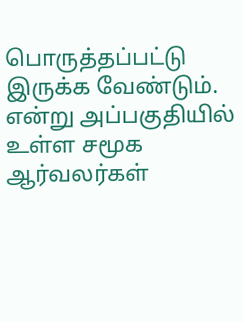பொருத்தப்பட்டு இருக்க வேண்டும். என்று அப்பகுதியில் உள்ள சமூக ஆர்வலர்கள்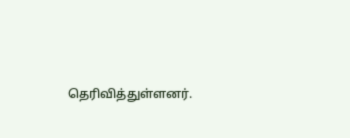தெரிவித்துள்ளனர்.